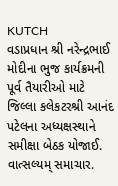KUTCH
વડાપ્રધાન શ્રી નરેન્દ્રભાઈ મોદીના ભુજ કાર્યક્રમની પૂર્વ તૈયારીઓ માટે જિલ્લા કલેકટરશ્રી આનંદ પટેલના અધ્યક્ષસ્થાને સમીક્ષા બેઠક યોજાઈ.
વાત્સલ્યમ્ સમાચાર.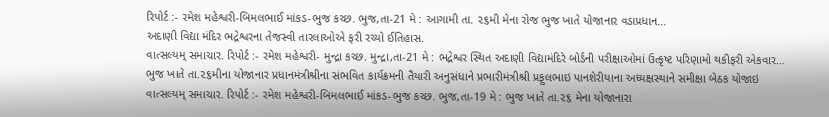રિપોર્ટ :- રમેશ મહેશ્વરી-બિમલભાઈ માંકડ-ભુજ કચ્છ. ભુજ,તા-21 મે : આગામી તા. ૨૬મી મેના રોજ ભુજ ખાતે યોજાનાર વડાપ્રધાન…
અદાણી વિદ્યા મંદિર ભદ્રેશ્વરના તેજસ્વી તારલાઓએ ફરી રચ્યો ઈતિહાસ.
વાત્સલ્યમ્ સમાચાર. રિપોર્ટ :- રમેશ મહેશ્વરી- મુન્દ્રા કચ્છ. મુન્દ્રા,તા-21 મે : ભદ્રેશ્વર સ્થિત અદાણી વિદ્યામંદિરે બોર્ડની પરીક્ષાઓમાં ઉત્કૃષ્ટ પરિણામો થકીફરી એકવાર…
ભુજ ખાતે તા.૨૬મીના યોજાનાર પ્રધાનમંત્રીશ્રીના સંભવિત કાર્યક્રમની તૈયારી અનુસંધાને પ્રભારીમંત્રીશ્રી પ્રફુલભાઇ પાનશેરીયાના અધ્યક્ષસ્થાને સમીક્ષા બેઠક યોજાઇ
વાત્સલ્યમ્ સમાચાર. રિપોર્ટ :- રમેશ મહેશ્વરી-બિમલભાઈ માંકડ-ભુજ કચ્છ. ભુજ,તા-19 મે : ભુજ ખાતે તા.૨૬ મેના યોજાનારા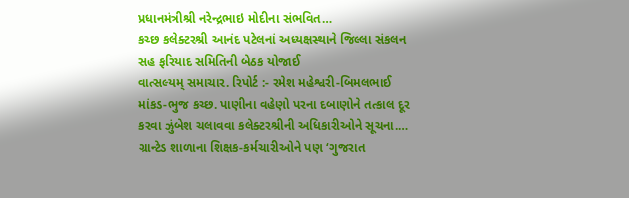પ્રધાનમંત્રીશ્રી નરેન્દ્રભાઇ મોદીના સંભવિત…
કચ્છ કલેક્ટરશ્રી આનંદ પટેલનાં અધ્યક્ષસ્થાને જિલ્લા સંકલન સહ ફરિયાદ સમિતિની બેઠક યોજાઈ
વાત્સલ્યમ્ સમાચાર. રિપોર્ટ :- રમેશ મહેશ્વરી-બિમલભાઈ માંકડ-ભુજ કચ્છ. પાણીના વહેણો પરના દબાણોને તત્કાલ દૂર કરવા ઝુંબેશ ચલાવવા કલેક્ટરશ્રીની અધિકારીઓને સૂચના.…
ગ્રાન્ટેડ શાળાના શિક્ષક-કર્મચારીઓને પણ ‘ગુજરાત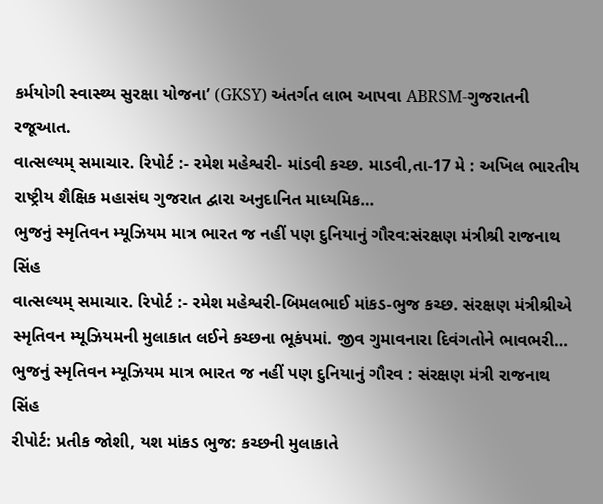કર્મયોગી સ્વાસ્થ્ય સુરક્ષા યોજના’ (GKSY) અંતર્ગત લાભ આપવા ABRSM-ગુજરાતની રજૂઆત.
વાત્સલ્યમ્ સમાચાર. રિપોર્ટ :- રમેશ મહેશ્વરી- માંડવી કચ્છ. માડવી,તા-17 મે : અખિલ ભારતીય રાષ્ટ્રીય શૈક્ષિક મહાસંઘ ગુજરાત દ્વારા અનુદાનિત માધ્યમિક…
ભુજનું સ્મૃતિવન મ્યૂઝિયમ માત્ર ભારત જ નહીં પણ દુનિયાનું ગૌરવ:સંરક્ષણ મંત્રીશ્રી રાજનાથ સિંહ
વાત્સલ્યમ્ સમાચાર. રિપોર્ટ :- રમેશ મહેશ્વરી-બિમલભાઈ માંકડ-ભુજ કચ્છ. સંરક્ષણ મંત્રીશ્રીએ સ્મૃતિવન મ્યૂઝિયમની મુલાકાત લઈને કચ્છના ભૂકંપમાં. જીવ ગુમાવનારા દિવંગતોને ભાવભરી…
ભુજનું સ્મૃતિવન મ્યૂઝિયમ માત્ર ભારત જ નહીં પણ દુનિયાનું ગૌરવ : સંરક્ષણ મંત્રી રાજનાથ સિંહ
રીપોર્ટ: પ્રતીક જોશી, યશ માંકડ ભુજ: કચ્છની મુલાકાતે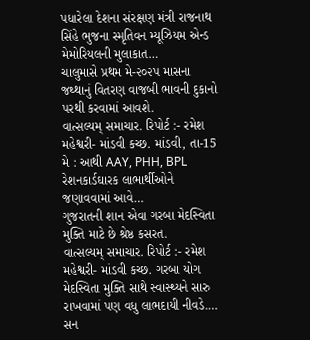પધારેલા દેશના સંરક્ષણ મંત્રી રાજનાથ સિંહે ભુજના સ્મૃતિવન મ્યૂઝિયમ એન્ડ મેમોરિયલની મુલાકાત…
ચાલુમાસે પ્રથમ મે-૨૦૨પ માસના જથ્થાનું વિતરણ વાજબી ભાવની દુકાનો પરથી કરવામાં આવશે.
વાત્સલ્યમ્ સમાચાર. રિપોર્ટ :- રમેશ મહેશ્વરી- માંડવી કચ્છ. માંડવી, તા-15 મે : આથી AAY, PHH, BPL રેશનકાર્ડઘારક લાભાર્થીઓને જણાવવામાં આવે…
ગુજરાતની શાન એવા ગરબા મેદસ્વિતા મુક્તિ માટે છે શ્રેષ્ઠ કસરત.
વાત્સલ્યમ્ સમાચાર. રિપોર્ટ :- રમેશ મહેશ્વરી- માંડવી કચ્છ. ગરબા યોગ મેદસ્વિતા મુક્તિ સાથે સ્વાસ્થ્યને સારુ રાખવામાં પણ વધુ લાભદાયી નીવડે.…
સન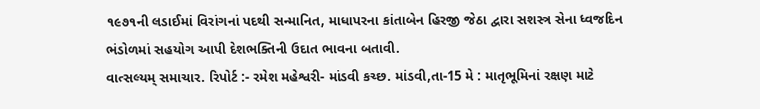૧૯૭૧ની લડાઈમાં વિરાંગનાં પદથી સન્માનિત, માધાપરના કાંતાબેન હિરજી જેઠા દ્વારા સશસ્ત્ર સેના ધ્વજદિન ભંડોળમાં સહયોગ આપી દેશભક્તિની ઉદાત ભાવના બતાવી.
વાત્સલ્યમ્ સમાચાર. રિપોર્ટ :- રમેશ મહેશ્વરી- માંડવી કચ્છ. માંડવી,તા-15 મે : માતૃભૂમિનાં રક્ષણ માટે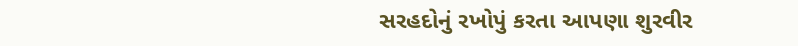સરહદોનું રખોપું કરતા આપણા શુરવીર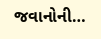જવાનોની…